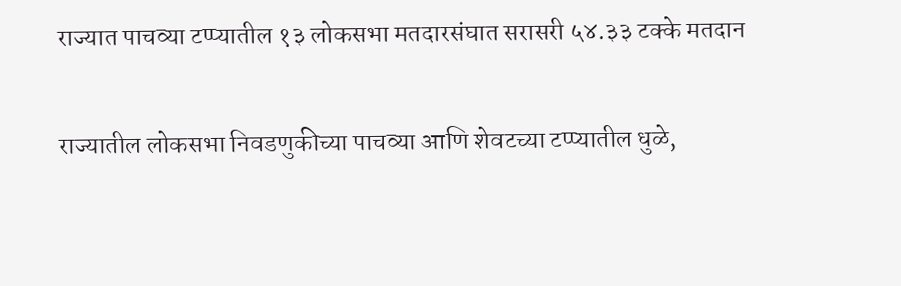राज्यात पाचव्या टप्प्यातील १३ लोकसभा मतदारसंघात सरासरी ५४.३३ टक्के मतदान

राज्यातील लोकसभा निवडणुकीच्या पाचव्या आणि‍ शेवटच्या टप्प्यातील धुळे,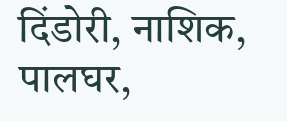दिंडोरी, नाशिक, पालघर,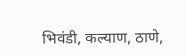भिवंडी, कल्याण, ठाणे,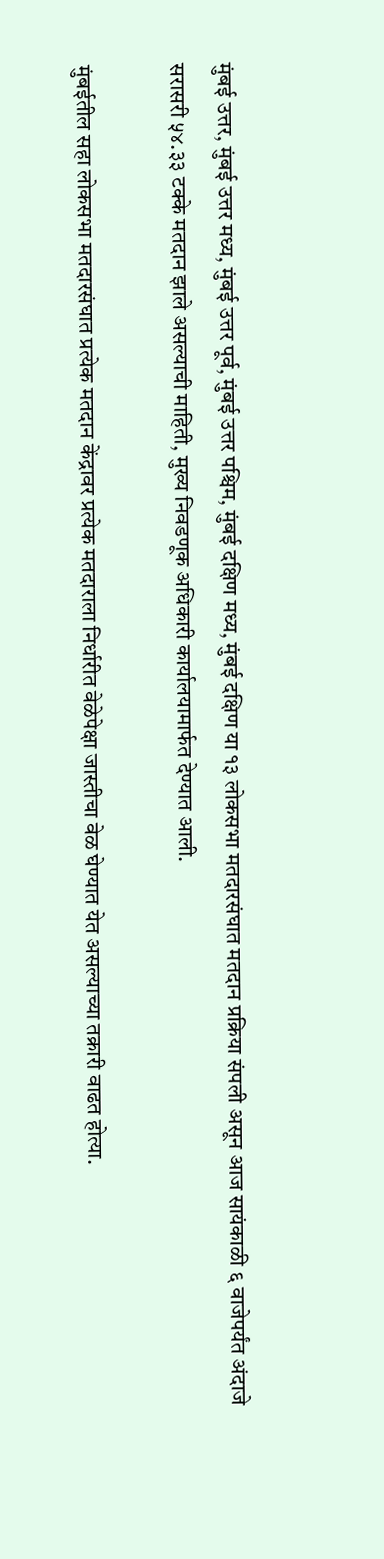मुंबई उत्तर, मुंबई उत्तर मध्य, मुंबई उत्तर पूर्व, मुंबई उत्तर पश्चिम, मुंबई दक्षिण मध्य, मुंबई दक्षिण या १३ लोकसभा मतदारसंघात मतदान प्रक्रिया संपली असून आज सायंकाळी ६ वाजेपर्यंत अंदाजे सरासरी ५४.३३ टक्के मतदान झाले असल्याची माहिती, मुख्य निवडणूक अधिकारी कार्यालयामार्फत देण्यात आली.

मुंबईतील सहा लोकसभा मतदारसंघात प्रत्येक मतदान केंद्रावर प्रत्येक मतदाराला निर्धारीत वेळेपेक्षा जास्तीचा वेळ घेण्यात येत असल्याच्या तक्रारी वाढत होत्या.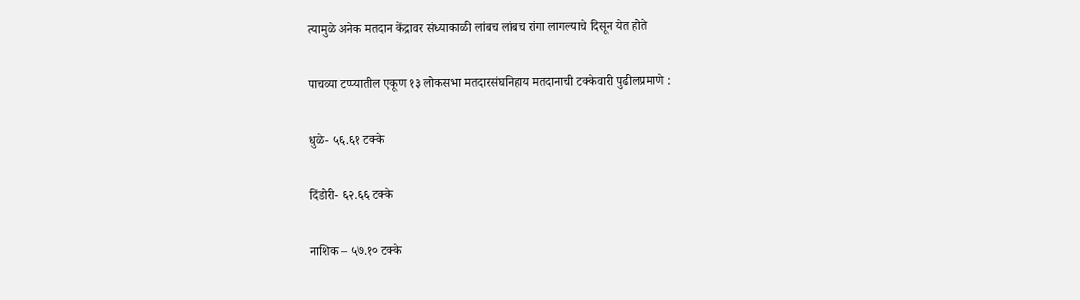त्यामुळे अनेक मतदान केंद्रावर संध्याकाळी लांबच लांबच रांगा लागल्याचे दिसून येत होते

पाचव्या टप्प्यातील एकूण १३ लोकसभा मतदारसंघनिहाय मतदानाची टक्केवारी पुढीलप्रमाणे :

धुळे- ५६.६१ टक्के

दिंडोरी- ६२.६६ टक्के

नाशिक – ५७.१० टक्के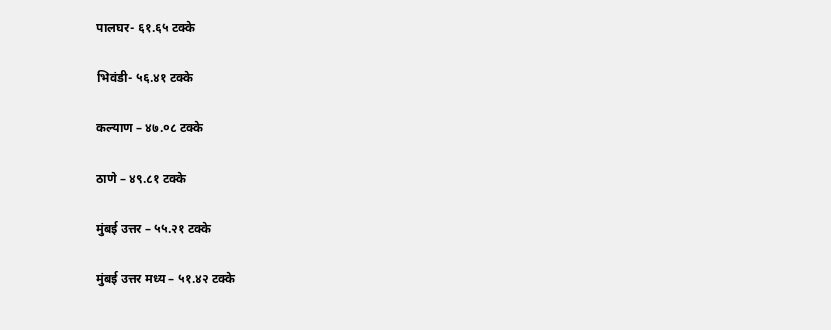पालघर- ६१.६५ टक्के

भिवंडी- ५६.४१ टक्के

कल्याण – ४७.०८ टक्के

ठाणे – ४९.८१ टक्के

मुंबई उत्तर – ५५.२१ टक्के

मुंबई उत्तर मध्य – ५१.४२ टक्के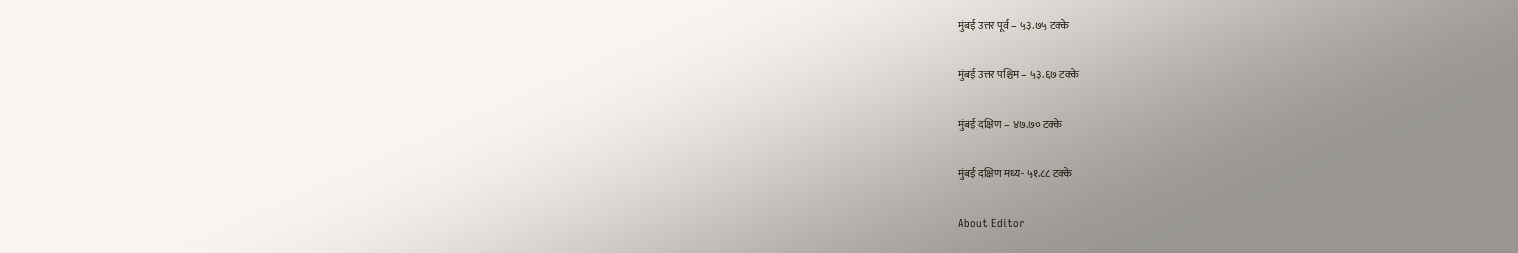मुंबई उत्तर पूर्व – ५३.७५ टक्के

मुंबई उत्तर पश्चिम – ५३.६७ टक्के

मुंबई दक्षिण – ४७.७० टक्के

मुंबई दक्षिण मध्य- ५१.८८ टक्के

About Editor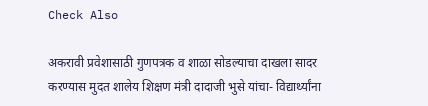Check Also

अकरावी प्रवेशासाठी गुणपत्रक व शाळा सोडल्याचा दाखला सादर करण्यास मुदत शालेय शिक्षण मंत्री दादाजी भुसे यांचा- विद्यार्थ्यांना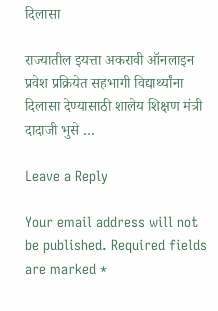दिलासा

राज्यातील इयत्ता अकरावी ऑनलाइन प्रवेश प्रक्रियेत सहभागी विद्यार्थ्यांना दिलासा देण्यासाठी शालेय शिक्षण मंत्री दादाजी भुसे …

Leave a Reply

Your email address will not be published. Required fields are marked *